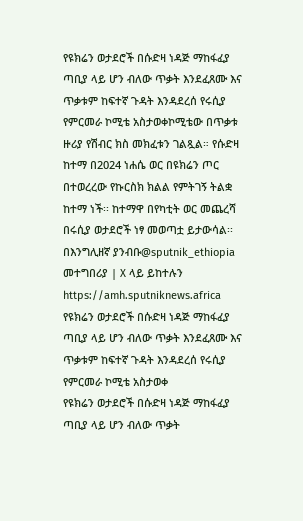የዩክሬን ወታደሮች በሱድዛ ነዳጅ ማከፋፈያ ጣቢያ ላይ ሆን ብለው ጥቃት እንደፈጸሙ እና ጥቃቱም ከፍተኛ ጉዳት እንዳደረሰ የሩሲያ የምርመራ ኮሚቴ አስታወቀኮሚቴው በጥቃቱ ዙሪያ የሽብር ክስ መክፈቱን ገልጿል። የሱድዛ ከተማ በ2024 ነሐሴ ወር በዩክሬን ጦር በተወረረው የኩርስክ ክልል የምትገኝ ትልቋ ከተማ ነች፡፡ ከተማዋ በየካቲት ወር መጨረሻ በሩሲያ ወታደሮች ነፃ መወጣቷ ይታውሳል፡፡በእንግሊዘኛ ያንብቡ@sputnik_ethiopia መተግበሪያ | X ላይ ይከተሉን
https://amh.sputniknews.africa
የዩክሬን ወታደሮች በሱድዛ ነዳጅ ማከፋፈያ ጣቢያ ላይ ሆን ብለው ጥቃት እንደፈጸሙ እና ጥቃቱም ከፍተኛ ጉዳት እንዳደረሰ የሩሲያ የምርመራ ኮሚቴ አስታወቀ
የዩክሬን ወታደሮች በሱድዛ ነዳጅ ማከፋፈያ ጣቢያ ላይ ሆን ብለው ጥቃት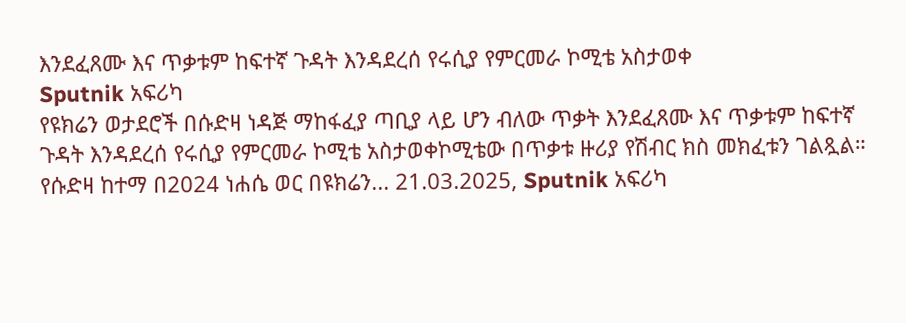እንደፈጸሙ እና ጥቃቱም ከፍተኛ ጉዳት እንዳደረሰ የሩሲያ የምርመራ ኮሚቴ አስታወቀ
Sputnik አፍሪካ
የዩክሬን ወታደሮች በሱድዛ ነዳጅ ማከፋፈያ ጣቢያ ላይ ሆን ብለው ጥቃት እንደፈጸሙ እና ጥቃቱም ከፍተኛ ጉዳት እንዳደረሰ የሩሲያ የምርመራ ኮሚቴ አስታወቀኮሚቴው በጥቃቱ ዙሪያ የሽብር ክስ መክፈቱን ገልጿል። የሱድዛ ከተማ በ2024 ነሐሴ ወር በዩክሬን... 21.03.2025, Sputnik አፍሪካ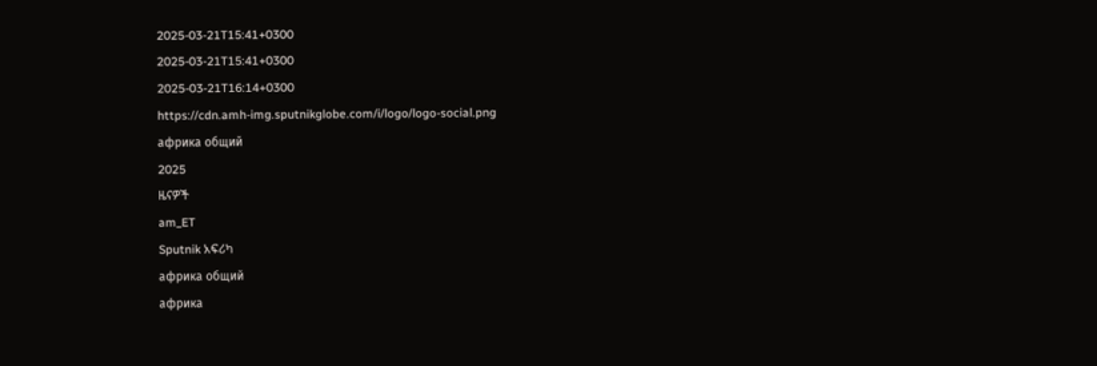2025-03-21T15:41+0300
2025-03-21T15:41+0300
2025-03-21T16:14+0300
https://cdn.amh-img.sputnikglobe.com/i/logo/logo-social.png
африка общий
2025
ዜናዎች
am_ET
Sputnik አፍሪካ
африка общий
африка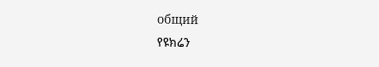общий
የዩክሬን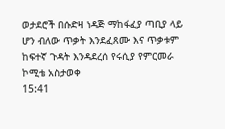ወታደሮች በሱድዛ ነዳጅ ማከፋፈያ ጣቢያ ላይ ሆን ብለው ጥቃት እንደፈጸሙ እና ጥቃቱም ከፍተኛ ጉዳት እንዳደረሰ የሩሲያ የምርመራ ኮሚቴ አስታወቀ
15:41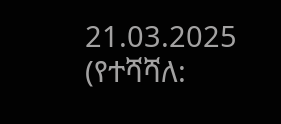21.03.2025 (የተሻሻለ: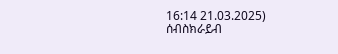16:14 21.03.2025)
ሰብስክራይብ